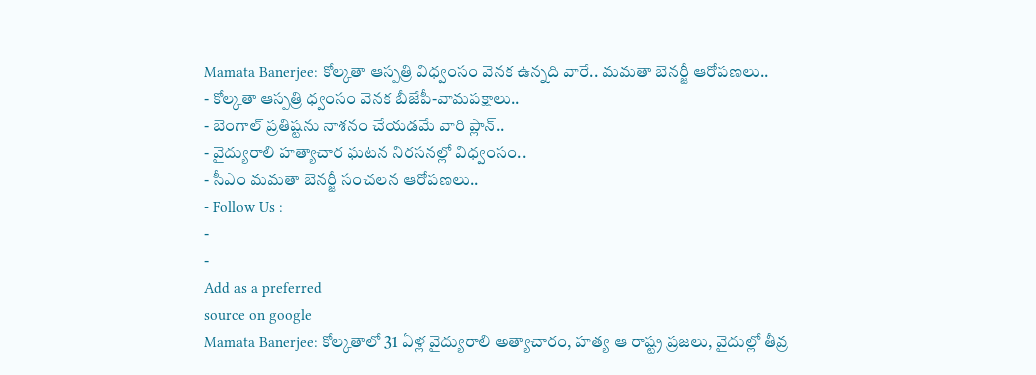Mamata Banerjee: కోల్కతా ఆస్పత్రి విధ్వంసం వెనక ఉన్నది వారే.. మమతా బెనర్జీ ఆరోపణలు..
- కోల్కతా ఆస్పత్రి ధ్వంసం వెనక బీజేపీ-వామపక్షాలు..
- బెంగాల్ ప్రతిష్టను నాశనం చేయడమే వారి ప్లాన్..
- వైద్యురాలి హత్యాచార ఘటన నిరసనల్లో విధ్వంసం..
- సీఎం మమతా బెనర్జీ సంచలన ఆరోపణలు..
- Follow Us :
-
-
Add as a preferred
source on google
Mamata Banerjee: కోల్కతాలో 31 ఏళ్ల వైద్యురాలి అత్యాచారం, హత్య ఆ రాష్ట్ర ప్రజలు, వైదుల్లో తీవ్ర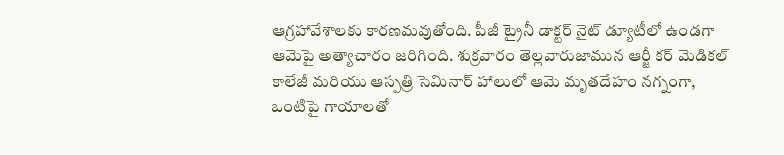ఆగ్రహావేశాలకు కారణమవుతోంది. పీజీ ట్రైనీ డాక్టర్ నైట్ డ్యూటీలో ఉండగా ఆమెపై అత్యాచారం జరిగింది. శుక్రవారం తెల్లవారుజామున ఆర్జీ కర్ మెడికల్ కాలేజీ మరియు ఆస్పత్రి సెమినార్ హాలులో ఆమె మృతదేహం నగ్నంగా, ఒంటిపై గాయాలతో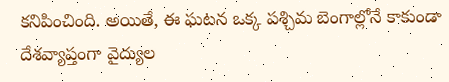కనిపించింది. అయితే, ఈ ఘటన ఒక్క పశ్చిమ బెంగాల్లోనే కాకుండా దేశవ్యాప్తంగా వైద్యుల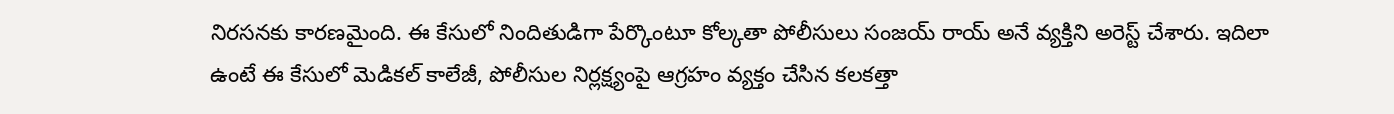నిరసనకు కారణమైంది. ఈ కేసులో నిందితుడిగా పేర్కొంటూ కోల్కతా పోలీసులు సంజయ్ రాయ్ అనే వ్యక్తిని అరెస్ట్ చేశారు. ఇదిలా ఉంటే ఈ కేసులో మెడికల్ కాలేజీ, పోలీసుల నిర్లక్ష్యంపై ఆగ్రహం వ్యక్తం చేసిన కలకత్తా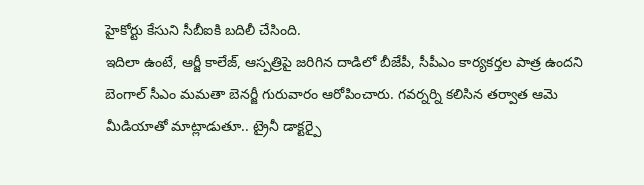హైకోర్టు కేసుని సీబీఐకి బదిలీ చేసింది.
ఇదిలా ఉంటే, ఆర్జీ కాలేజ్, ఆస్పత్రిపై జరిగిన దాడిలో బీజేపీ, సీపీఎం కార్యకర్తల పాత్ర ఉందని బెంగాల్ సీఎం మమతా బెనర్జీ గురువారం ఆరోపించారు. గవర్నర్ని కలిసిన తర్వాత ఆమె మీడియాతో మాట్లాడుతూ.. ట్రైనీ డాక్టర్పై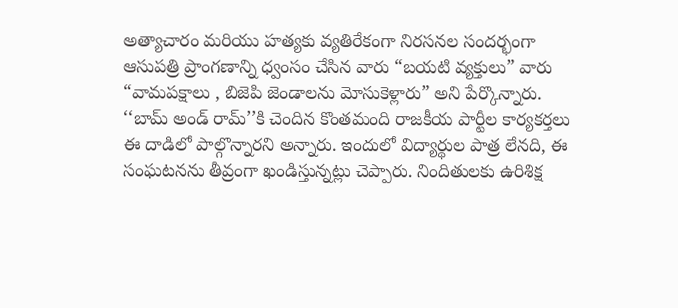అత్యాచారం మరియు హత్యకు వ్యతిరేకంగా నిరసనల సందర్భంగా ఆసుపత్రి ప్రాంగణాన్ని ధ్వంసం చేసిన వారు “బయటి వ్యక్తులు” వారు “వామపక్షాలు , బిజెపి జెండాలను మోసుకెళ్లారు” అని పేర్కొన్నారు. ‘‘బామ్ అండ్ రామ్’’కి చెందిన కొంతమంది రాజకీయ పార్టీల కార్యకర్తలు ఈ దాడిలో పాల్గొన్నారని అన్నారు. ఇందులో విద్యార్థుల పాత్ర లేనది, ఈ సంఘటనను తీవ్రంగా ఖండిస్తున్నట్లు చెప్పారు. నిందితులకు ఉరిశిక్ష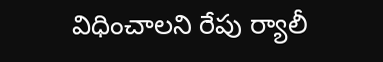విధించాలని రేపు ర్యాలీ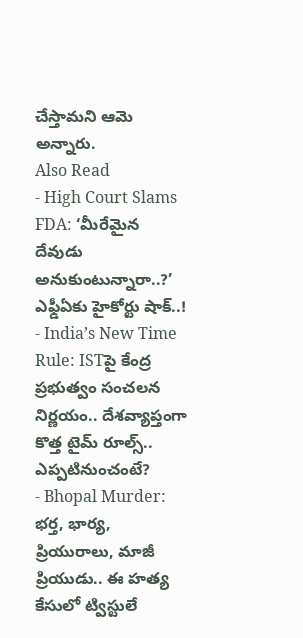చేస్తామని ఆమె అన్నారు.
Also Read
- High Court Slams FDA: ‘మీరేమైన దేవుడు అనుకుంటున్నారా..?’ ఎఫ్డీఏకు హైకోర్టు షాక్..!
- India’s New Time Rule: ISTపై కేంద్ర ప్రభుత్వం సంచలన నిర్ణయం.. దేశవ్యాప్తంగా కొత్త టైమ్ రూల్స్.. ఎప్పటినుంచంటే?
- Bhopal Murder: భర్త, భార్య, ప్రియురాలు, మాజీ ప్రియుడు.. ఈ హత్య కేసులో ట్విస్టులే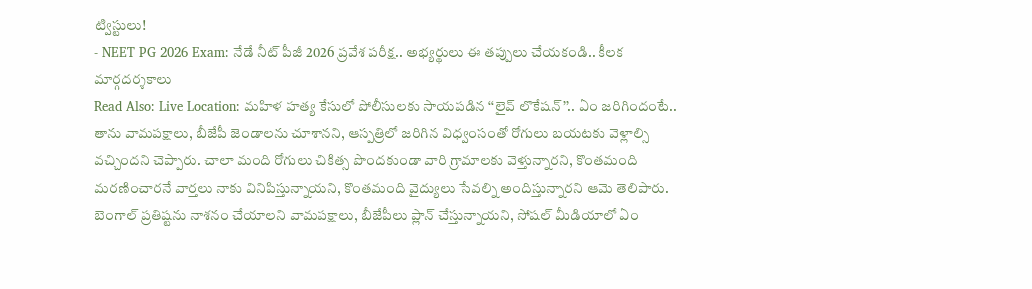ట్విస్టులు!
- NEET PG 2026 Exam: నేడే నీట్ పీజీ 2026 ప్రవేశ పరీక్ష.. అభ్యర్థులు ఈ తప్పులు చేయకండి.. కీలక మార్గదర్శకాలు
Read Also: Live Location: మహిళ హత్య కేసులో పోలీసులకు సాయపడిన ‘‘లైవ్ లొకేషన్’’.. ఏం జరిగిందంటే..
తాను వామపక్షాలు, బీజేపీ జెండాలను చూశానని, ఆస్పత్రిలో జరిగిన విధ్వంసంతో రోగులు బయటకు వెళ్లాల్సి వచ్చిందని చెప్పారు. చాలా మంది రోగులు చికిత్స పొందకుండా వారి గ్రామాలకు వెళ్తున్నారని, కొంతమంది మరణించారనే వార్తలు నాకు వినిపిస్తున్నాయని, కొంతమంది వైద్యులు సేవల్ని అందిస్తున్నారని ఆమె తెలిపారు. బెంగాల్ ప్రతిష్టను నాశనం చేయాలని వామపక్షాలు, బీజేపీలు ప్లాన్ చేస్తున్నాయని, సోషల్ మీడియాలో ఏం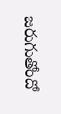జరుగుతోందో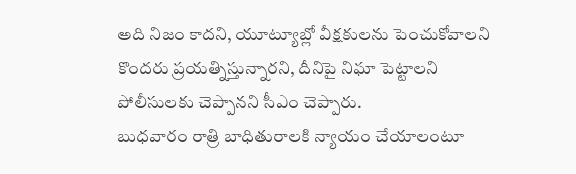అది నిజం కాదని, యూట్యూబ్లో వీక్షకులను పెంచుకోవాలని కొందరు ప్రయత్నిస్తున్నారని, దీనిపై నిఘా పెట్టాలని పోలీసులకు చెప్పానని సీఎం చెప్పారు.
బుధవారం రాత్రి బాధితురాలకి న్యాయం చేయాలంటూ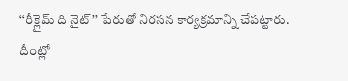‘‘రీక్లైమ్ ది నైట్’’ పేరుతో నిరసన కార్యక్రమాన్ని చేపట్టారు. దీంట్లో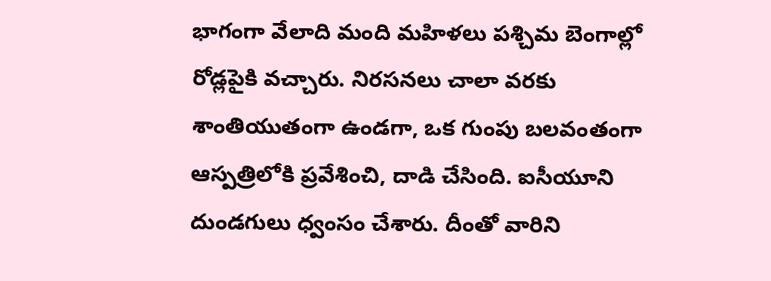భాగంగా వేలాది మంది మహిళలు పశ్చిమ బెంగాల్లో రోడ్లపైకి వచ్చారు. నిరసనలు చాలా వరకు శాంతియుతంగా ఉండగా, ఒక గుంపు బలవంతంగా ఆస్పత్రిలోకి ప్రవేశించి, దాడి చేసింది. ఐసీయూని దుండగులు ధ్వంసం చేశారు. దీంతో వారిని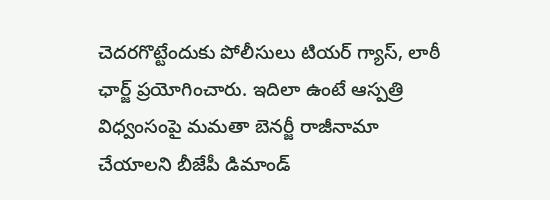చెదరగొట్టేందుకు పోలీసులు టియర్ గ్యాస్, లాఠీ ఛార్జ్ ప్రయోగించారు. ఇదిలా ఉంటే ఆస్పత్రి విధ్వంసంపై మమతా బెనర్జీ రాజీనామా చేయాలని బీజేపీ డిమాండ్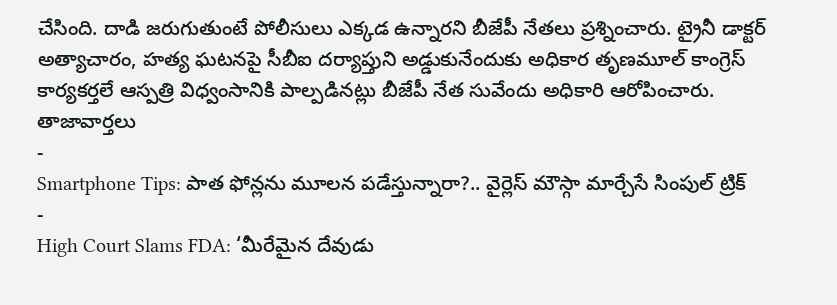చేసింది. దాడి జరుగుతుంటే పోలీసులు ఎక్కడ ఉన్నారని బీజేపీ నేతలు ప్రశ్నించారు. ట్రైనీ డాక్టర్ అత్యాచారం, హత్య ఘటనపై సీబీఐ దర్యాప్తుని అడ్డుకునేందుకు అధికార తృణమూల్ కాంగ్రెస్ కార్యకర్తలే ఆస్పత్రి విధ్వంసానికి పాల్పడినట్లు బీజేపీ నేత సువేందు అధికారి ఆరోపించారు.
తాజావార్తలు
-
Smartphone Tips: పాత ఫోన్లను మూలన పడేస్తున్నారా?.. వైర్లెస్ మౌస్గా మార్చేసే సింపుల్ ట్రిక్
-
High Court Slams FDA: ‘మీరేమైన దేవుడు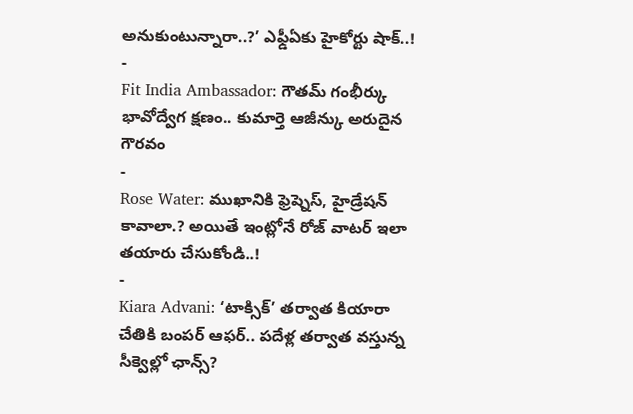అనుకుంటున్నారా..?’ ఎఫ్డీఏకు హైకోర్టు షాక్..!
-
Fit India Ambassador: గౌతమ్ గంభీర్కు భావోద్వేగ క్షణం.. కుమార్తె ఆజీన్కు అరుదైన గౌరవం
-
Rose Water: ముఖానికి ఫ్రెష్నెస్, హైడ్రేషన్ కావాలా.? అయితే ఇంట్లోనే రోజ్ వాటర్ ఇలా తయారు చేసుకోండి..!
-
Kiara Advani: ‘టాక్సిక్’ తర్వాత కియారా చేతికి బంపర్ ఆఫర్.. పదేళ్ల తర్వాత వస్తున్న సీక్వెల్లో ఛాన్స్?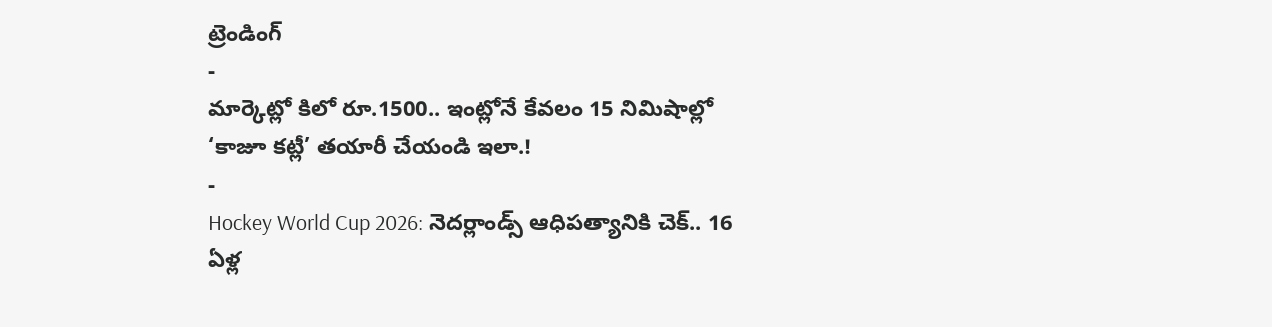ట్రెండింగ్
-
మార్కెట్లో కిలో రూ.1500.. ఇంట్లోనే కేవలం 15 నిమిషాల్లో ‘కాజూ కట్లీ’ తయారీ చేయండి ఇలా.!
-
Hockey World Cup 2026: నెదర్లాండ్స్ ఆధిపత్యానికి చెక్.. 16 ఏళ్ల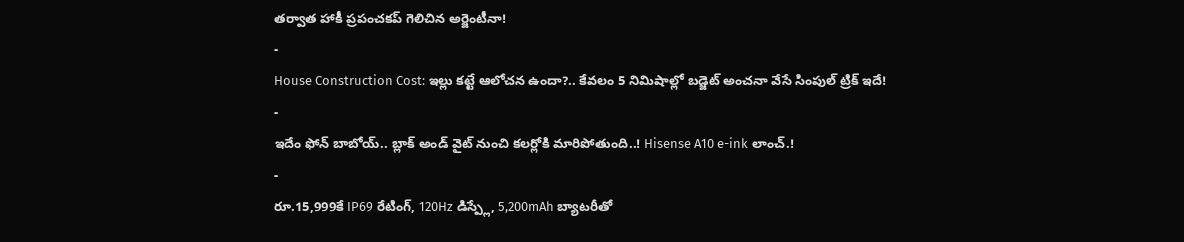తర్వాత హాకీ ప్రపంచకప్ గెలిచిన అర్జెంటీనా!
-
House Construction Cost: ఇల్లు కట్టే ఆలోచన ఉందా?.. కేవలం 5 నిమిషాల్లో బడ్జెట్ అంచనా వేసే సింపుల్ ట్రిక్ ఇదే!
-
ఇదేం ఫోన్ బాబోయ్.. బ్లాక్ అండ్ వైట్ నుంచి కలర్లోకి మారిపోతుంది..! Hisense A10 e-ink లాంచ్.!
-
రూ.15,999కే IP69 రేటింగ్, 120Hz డిస్ప్లే, 5,200mAh బ్యాటరీతో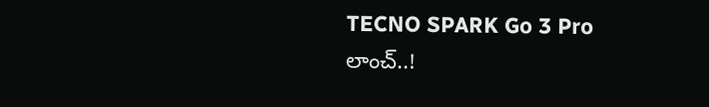TECNO SPARK Go 3 Pro లాంచ్..!